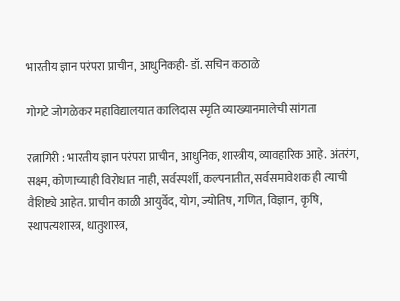भारतीय ज्ञान परंपरा प्राचीन, आधुनिकही- डॉ. सचिन कठाळे

गोगटे जोगळेकर महाविद्यालयात कालिदास स्मृति व्याख्यानमालेची सांगता

रत्नागिरी : भारतीय ज्ञान परंपरा प्राचीन, आधुनिक, शास्त्रीय, व्यावहारिक आहे. अंतरंग, सक्ष्म, कोणाच्याही विरोधात नाही, सर्वस्पर्शी, कल्पनातीत, सर्वसमावेशक ही त्याची वैशिष्ट्ये आहेत. प्राचीन काळी आयुर्वेद, योग, ज्योतिष, गणित, विज्ञान, कृषि, स्थापत्यशास्त्र, धातुशास्त्र,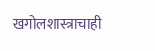खगोलशास्त्राचाही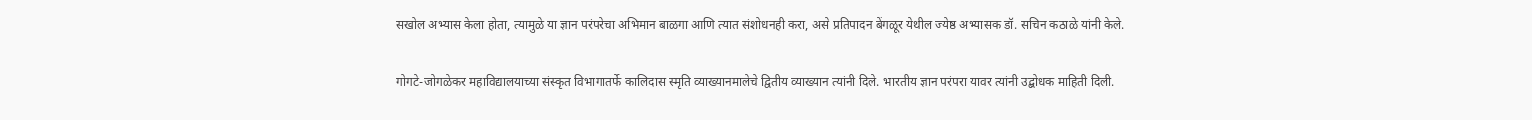सखोल अभ्यास केला होता, त्यामुळे या ज्ञान परंपरेचा अभिमान बाळगा आणि त्यात संशोधनही करा, असे प्रतिपादन बेंगळूर येथील ज्येष्ठ अभ्यासक डॉ. सचिन कठाळे यांनी केले.

गोगटे-जोगळेकर महाविद्यालयाच्या संस्कृत विभागातर्फे कालिदास स्मृति व्याख्यानमालेचे द्वितीय व्याख्यान त्यांनी दिले. भारतीय ज्ञान परंपरा यावर त्यांनी उद्बोधक माहिती दिली.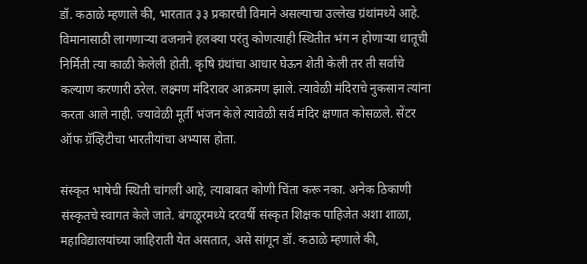डॉ. कठाळे म्हणाले की, भारतात ३३ प्रकारची विमाने असल्याचा उल्लेख ग्रंथांमध्ये आहे. विमानासाठी लागणाऱ्या वजनाने हलक्या परंतु कोणत्याही स्थितीत भंग न होणाऱ्या धातूची निर्मिती त्या काळी केलेली होती. कृषि ग्रंथांचा आधार घेऊन शेती केली तर ती सर्वांचे कल्याण करणारी ठरेल. लक्ष्मण मंदिरावर आक्रमण झाले. त्यावेळी मंदिराचे नुकसान त्यांना करता आले नाही. ज्यावेळी मूर्ती भंजन केले त्यावेळी सर्व मंदिर क्षणात कोसळले. सेंटर ऑफ ग्रॅव्हिटीचा भारतीयांचा अभ्यास होता.

संस्कृत भाषेची स्थिती चांगली आहे, त्याबाबत कोणी चिंता करू नका. अनेक ठिकाणी संस्कृतचे स्वागत केले जाते. बंगळूरमध्ये दरवर्षी संस्कृत शिक्षक पाहिजेत अशा शाळा, महाविद्यालयांच्या जाहिराती येत असतात, असे सांगून डॉ. कठाळे म्हणाले की,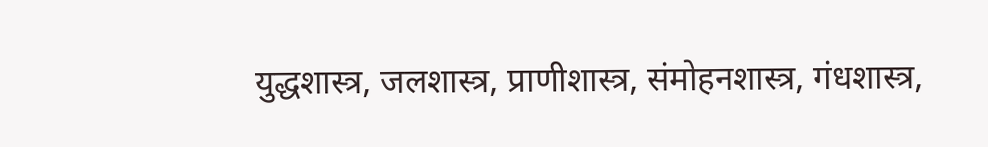युद्धशास्त्र, जलशास्त्र, प्राणीशास्त्र, संमोहनशास्त्र, गंधशास्त्र,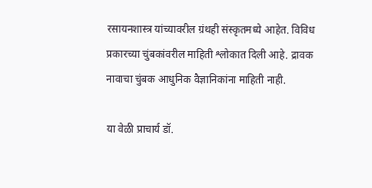रसायनशास्त्र यांच्यावरील ग्रंथही संस्कृतमध्ये आहेत. विविध प्रकारच्या चुंबकांवरील माहिती श्लोकात दिली आहे. द्रावक नावाचा चुंबक आधुनिक वैज्ञानिकांना माहिती नाही.

या वेळी प्राचार्य डॉ.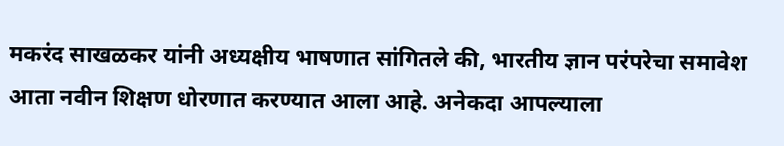मकरंद साखळकर यांनी अध्यक्षीय भाषणात सांगितले की, भारतीय ज्ञान परंपरेचा समावेश आता नवीन शिक्षण धोरणात करण्यात आला आहे. अनेकदा आपल्याला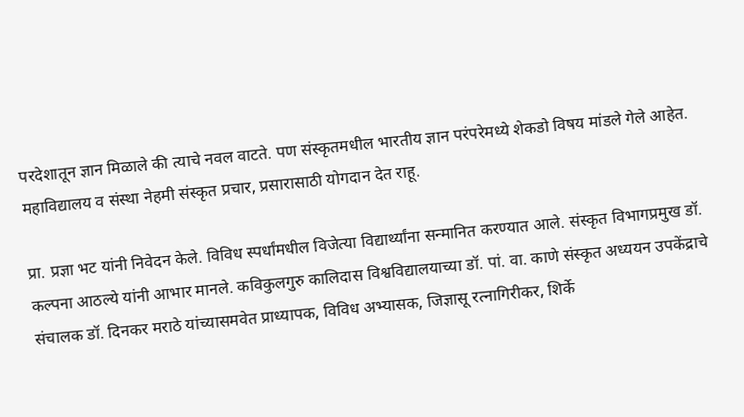परदेशातून ज्ञान मिळाले की त्याचे नवल वाटते. पण संस्कृतमधील भारतीय ज्ञान परंपरेमध्ये शेकडो विषय मांडले गेले आहेत. महाविद्यालय व संस्था नेहमी संस्कृत प्रचार, प्रसारासाठी योगदान देत राहू.

प्रा. प्रज्ञा भट यांनी निवेदन केले. विविध स्पर्धांमधील विजेत्या विद्यार्थ्यांना सन्मानित करण्यात आले. संस्कृत विभागप्रमुख डॉ. कल्पना आठल्ये यांनी आभार मानले. कविकुलगुरु कालिदास विश्वविद्यालयाच्या डॉ. पां. वा. काणे संस्कृत अध्ययन उपकेंद्राचे संचालक डॉ. दिनकर मराठे यांच्यासमवेत प्राध्यापक, विविध अभ्यासक, जिज्ञासू रत्नागिरीकर, शिर्के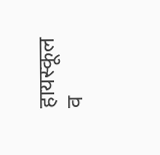हायस्कूल व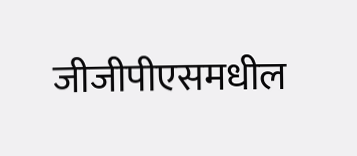जीजीपीएसमधील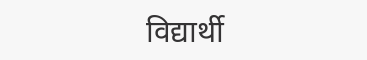विद्यार्थी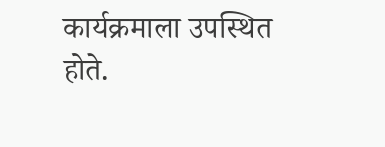कार्यक्रमाला उपस्थित होते.